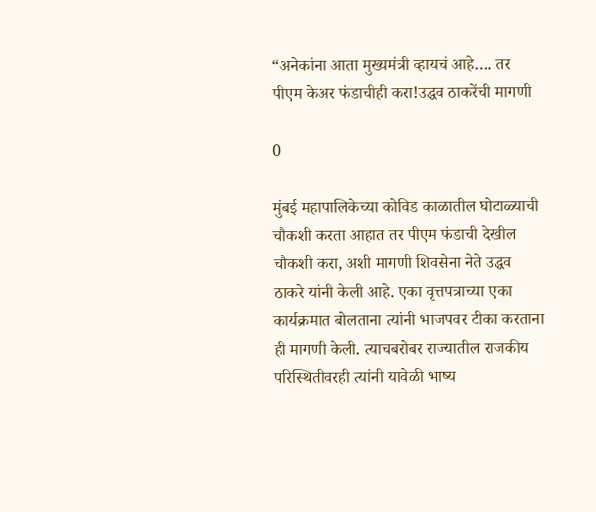“अनेकांना आता मुख्यमंत्री व्हायचं आहे…. तर पीएम केअर फंडाचीही करा!उद्धव ठाकरेंची मागणी

0

मुंबई महापालिकेच्या कोविड काळातील घोटाळ्याची चौकशी करता आहात तर पीएम फंडाची देखील चौकशी करा, अशी मागणी शिवसेना नेते उद्धव ठाकरे यांनी केली आहे. एका वृत्तपत्राच्या एका कार्यक्रमात बोलताना त्यांनी भाजपवर टीका करताना ही मागणी केली. त्याचबरोबर राज्यातील राजकीय परिस्थितीवरही त्यांनी यावेळी भाष्य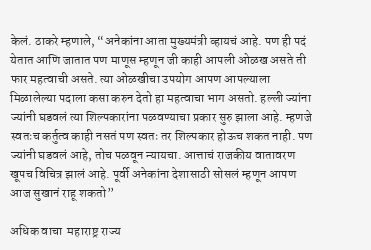केलं. ठाकरे म्हणाले, “अनेकांना आता मुख्यमंत्री व्हायचं आहे. पण ही पदं येतात आणि जातात पण माणूस म्हणून जी काही आपली ओळख असते ती फार महत्वाची असते. त्या ओळखीचा उपयोग आपण आपल्याला मिळालेल्या पदाला कसा करुन देतो हा महत्वाचा भाग असतो. हल्ली ज्यांना ज्यांनी घडवलं त्या शिल्पकारांना पळवण्याचा प्रकार सुरु झाला आहे. म्हणजे स्वतःच कर्तुत्व काही नसतं पण स्वतः तर शिल्पकार होऊच शकत नाही. पण ज्यांनी घडवलं आहे, तोच पळवून न्यायचा. आत्ताचं राजकीय वातावरण खूपच विचित्र झालं आहे. पूर्वी अनेकांना देशासाठी सोसलं म्हणून आपण आज सुखानं राहू शकतो”

अधिक वाचा  महाराष्ट्र राज्य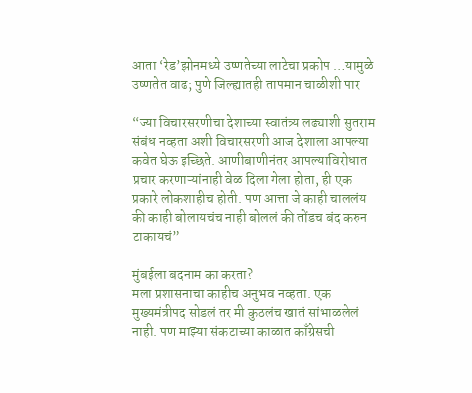आता ‘रेड’झोनमध्ये उष्णतेच्या लाटेचा प्रकोप …यामुळे उष्णतेत वाढ; पुणे जिल्ह्यातही तापमान चाळीशी पार

“ज्या विचारसरणीचा देशाच्या स्वातंत्र्य लढ्याशी सुतराम संबंध नव्हता अशी विचारसरणी आज देशाला आपल्या कवेत घेऊ इच्छिते. आणीबाणीनंतर आपल्याविरोधात प्रचार करणाऱ्यांनाही वेळ दिला गेला होता, ही एक प्रकारे लोकशाहीच होती. पण आत्ता जे काही चाललंय की काही बोलायचंच नाही बोललं की तोंडच बंद करुन टाकायचं”

मुंबईला बदनाम का करता?
मला प्रशासनाचा काहीच अनुभव नव्हता. एक मुख्यमंत्रीपद सोडलं तर मी कुठलंच खातं सांभाळलेलं नाही. पण माझ्या संकटाच्या काळात काँग्रेसची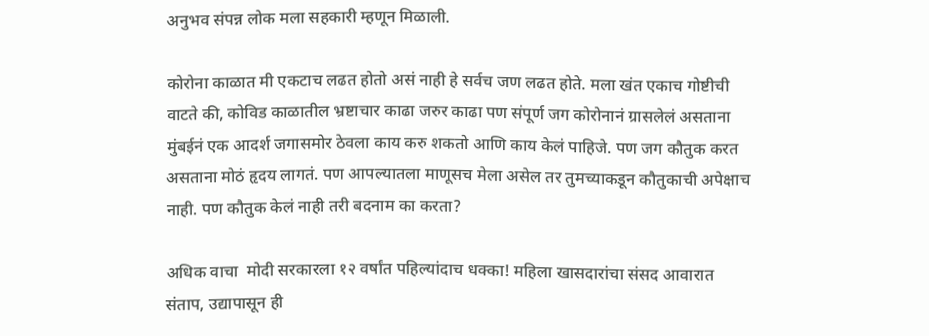अनुभव संपन्न लोक मला सहकारी म्हणून मिळाली.

कोरोना काळात मी एकटाच लढत होतो असं नाही हे सर्वच जण लढत होते. मला खंत एकाच गोष्टीची वाटते की, कोविड काळातील भ्रष्टाचार काढा जरुर काढा पण संपूर्ण जग कोरोनानं ग्रासलेलं असताना मुंबईनं एक आदर्श जगासमोर ठेवला काय करु शकतो आणि काय केलं पाहिजे. पण जग कौतुक करत असताना मोठं हृदय लागतं. पण आपल्यातला माणूसच मेला असेल तर तुमच्याकडून कौतुकाची अपेक्षाच नाही. पण कौतुक केलं नाही तरी बदनाम का करता?

अधिक वाचा  मोदी सरकारला १२ वर्षांत पहिल्यांदाच धक्का! महिला खासदारांचा संसद आवारात संताप, उद्यापासून ही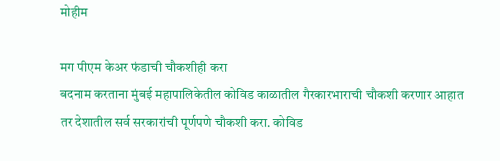मोहीम

मग पीएम केअर फंडाची चौकशीही करा
बदनाम करताना मुंबई महापालिकेतील कोविड काळातील गैरकारभाराची चौकशी करणार आहात तर देशातील सर्व सरकारांची पूर्णपणे चौकशी करा. कोविड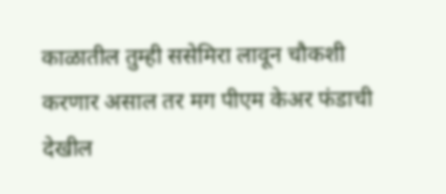काळातील तुम्ही ससेमिरा लावून चौकशी करणार असाल तर मग पीएम केअर फंडाची देखील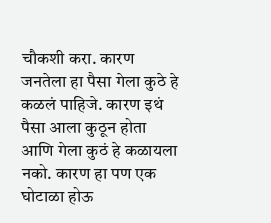चौकशी करा. कारण जनतेला हा पैसा गेला कुठे हे कळलं पाहिजे. कारण इथं पैसा आला कुठून होता आणि गेला कुठं हे कळायला नको. कारण हा पण एक घोटाळा होऊ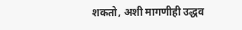शकतो, अशी मागणीही उद्धव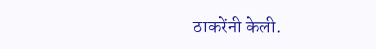ठाकरेंनी केली.